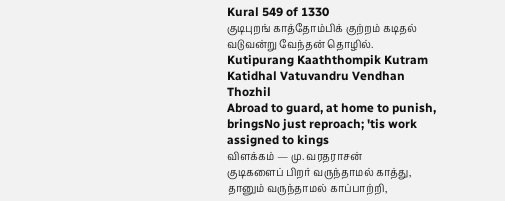Kural 549 of 1330
குடிபுறங் காத்தோம்பிக் குற்றம் கடிதல் வடுவன்று வேந்தன் தொழில்.
Kutipurang Kaaththompik Kutram Katidhal Vatuvandru Vendhan Thozhil
Abroad to guard, at home to punish, bringsNo just reproach; 'tis work assigned to kings
விளக்கம் — மு. வரதராசன்
குடிகளைப் பிறர் வருந்தாமல் காத்து, தானும் வருந்தாமல் காப்பாற்றி,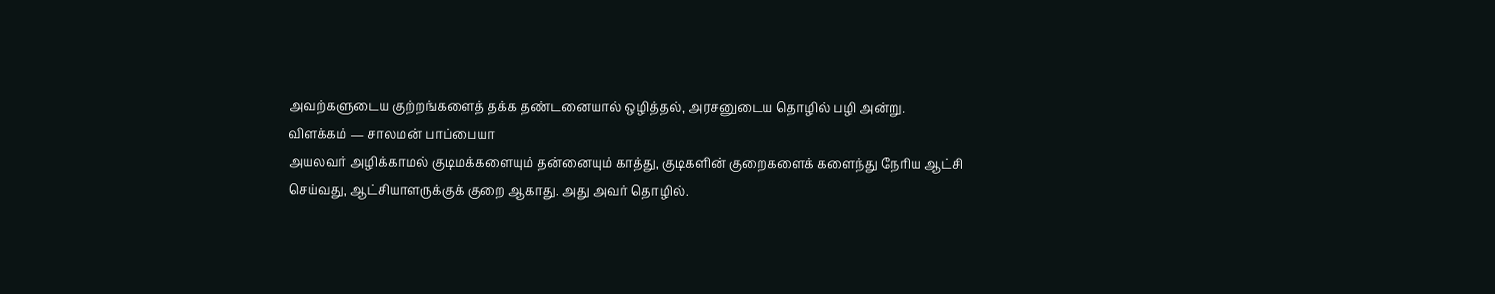அவற்களுடைய குற்றங்களைத் தக்க தண்டனையால் ஒழித்தல், அரசனுடைய தொழில் பழி அன்று.
விளக்கம் — சாலமன் பாப்பையா
அயலவர் அழிக்காமல் குடிமக்களையும் தன்னையும் காத்து, குடிகளின் குறைகளைக் களைந்து நேரிய ஆட்சி செய்வது, ஆட்சியாளருக்குக் குறை ஆகாது. அது அவர் தொழில்.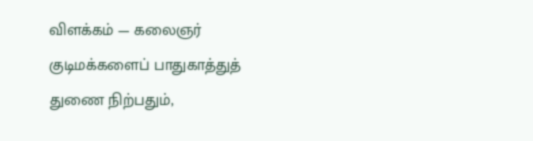விளக்கம் — கலைஞர்
குடிமக்களைப் பாதுகாத்துத் துணை நிற்பதும்,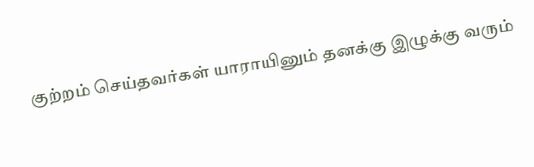குற்றம் செய்தவர்கள் யாராயினும் தனக்கு இழுக்கு வரும்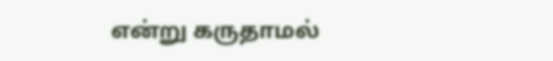என்று கருதாமல்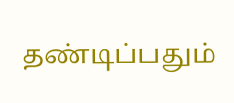தண்டிப்பதும்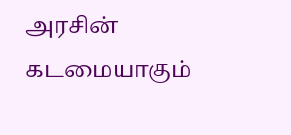அரசின் கடமையாகும்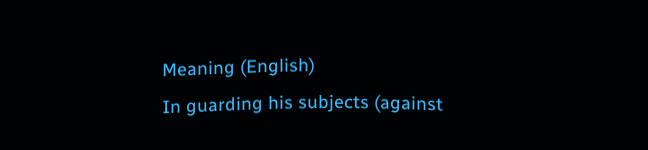Meaning (English)
In guarding his subjects (against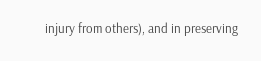injury from others), and in preserving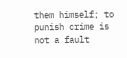them himself; to punish crime is not a fault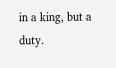in a king, but a duty.